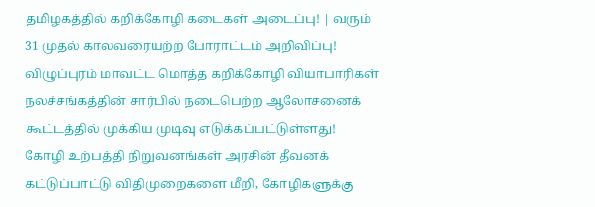தமிழகத்தில் கறிக்கோழி கடைகள் அடைப்பு! | வரும் 31 முதல் காலவரையற்ற போராட்டம் அறிவிப்பு!
விழுப்புரம் மாவட்ட மொத்த கறிக்கோழி வியாபாரிகள் நலச்சங்கத்தின் சார்பில் நடைபெற்ற ஆலோசனைக் கூட்டத்தில் முக்கிய முடிவு எடுக்கப்பட்டுள்ளது!
கோழி உற்பத்தி நிறுவனங்கள் அரசின் தீவனக் கட்டுப்பாட்டு விதிமுறைகளை மீறி, கோழிகளுக்கு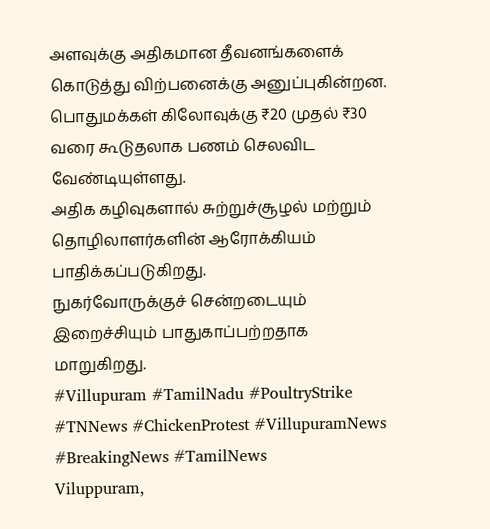அளவுக்கு அதிகமான தீவனங்களைக் கொடுத்து விற்பனைக்கு அனுப்புகின்றன.
பொதுமக்கள் கிலோவுக்கு ₹20 முதல் ₹30 வரை கூடுதலாக பணம் செலவிட வேண்டியுள்ளது.
அதிக கழிவுகளால் சுற்றுச்சூழல் மற்றும் தொழிலாளர்களின் ஆரோக்கியம் பாதிக்கப்படுகிறது.
நுகர்வோருக்குச் சென்றடையும் இறைச்சியும் பாதுகாப்பற்றதாக மாறுகிறது.
#Villupuram #TamilNadu #PoultryStrike #TNNews #ChickenProtest #VillupuramNews #BreakingNews #TamilNews
Viluppuram,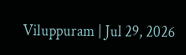Viluppuram | Jul 29, 2026